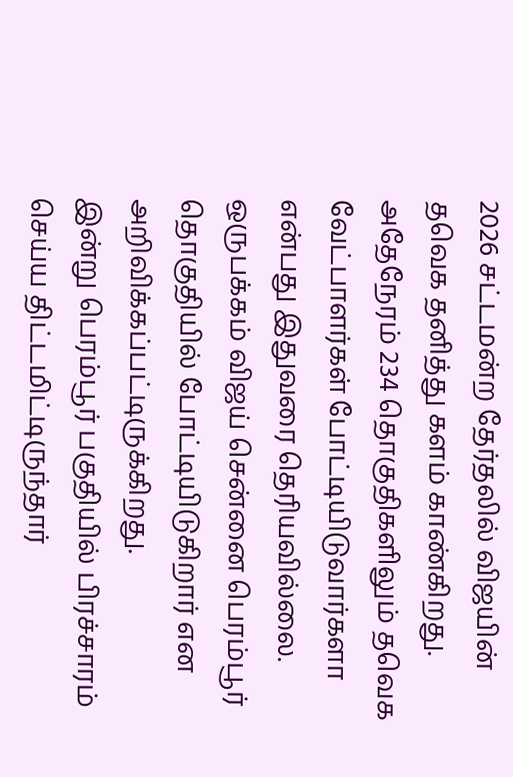2026 சட்டமன்ற தேர்தலில் விஜயின் தவெக தனித்து களம் காண்கிறது. அதேநேரம் 234 தொகுதிகளிலும் தவெக வேட்பாளர்கள் போட்டியிடுவார்களா என்பது இதுவரை தெரியவில்லை. ஒருபக்கம் விஜய் சென்னை பெரம்பூர் தொகுதியில் போட்டியிடுகிறார் என அறிவிக்கப்பட்டிருக்கிறது.
இன்று பெரம்பூர் பகுதியில் பிரச்சாரம் செய்ய திட்டமிட்டிருந்தார்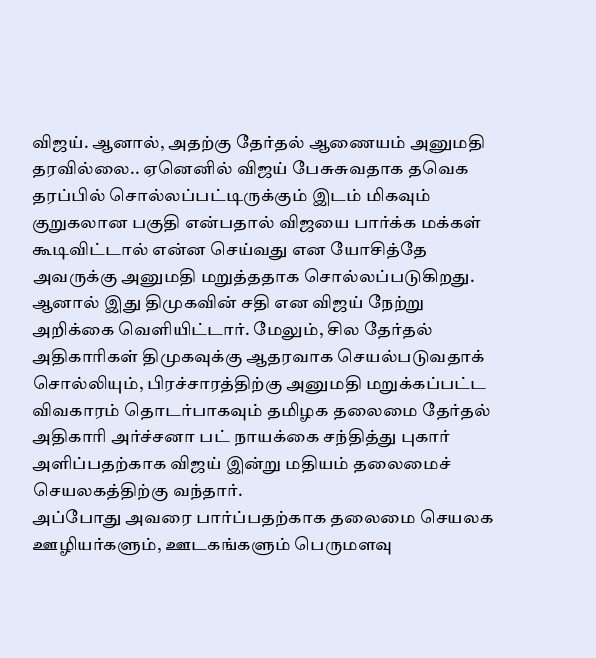விஜய். ஆனால், அதற்கு தேர்தல் ஆணையம் அனுமதி தரவில்லை.. ஏனெனில் விஜய் பேசுசுவதாக தவெக தரப்பில் சொல்லப்பட்டிருக்கும் இடம் மிகவும் குறுகலான பகுதி என்பதால் விஜயை பார்க்க மக்கள் கூடிவிட்டால் என்ன செய்வது என யோசித்தே அவருக்கு அனுமதி மறுத்ததாக சொல்லப்படுகிறது.
ஆனால் இது திமுகவின் சதி என விஜய் நேற்று அறிக்கை வெளியிட்டார். மேலும், சில தேர்தல் அதிகாரிகள் திமுகவுக்கு ஆதரவாக செயல்படுவதாக் சொல்லியும், பிரச்சாரத்திற்கு அனுமதி மறுக்கப்பட்ட விவகாரம் தொடர்பாகவும் தமிழக தலைமை தேர்தல் அதிகாரி அர்ச்சனா பட் நாயக்கை சந்தித்து புகார் அளிப்பதற்காக விஜய் இன்று மதியம் தலைமைச் செயலகத்திற்கு வந்தார்.
அப்போது அவரை பார்ப்பதற்காக தலைமை செயலக ஊழியர்களும், ஊடகங்களும் பெருமளவு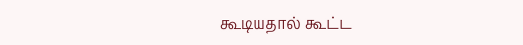கூடியதால் கூட்ட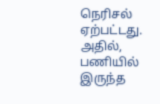நெரிசல் ஏற்பட்டது. அதில், பணியில் இருந்த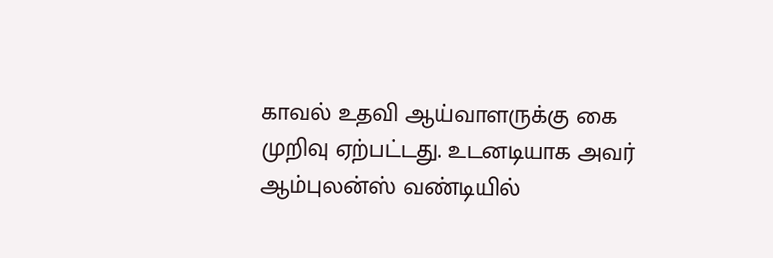காவல் உதவி ஆய்வாளருக்கு கை முறிவு ஏற்பட்டது. உடனடியாக அவர் ஆம்புலன்ஸ் வண்டியில்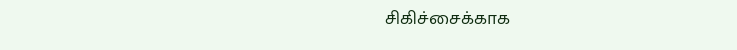சிகிச்சைக்காக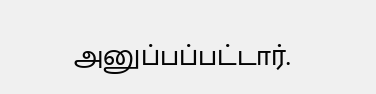அனுப்பப்பட்டார்.